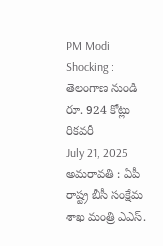PM Modi Shocking : తెలంగాణ నుండి రూ. 924 కోట్లు రికవరీ
July 21, 2025
అమరావతి : ఏపీ రాష్ట్ర బీసీ సంక్షేమ శాఖ మంత్రి ఎఎస్.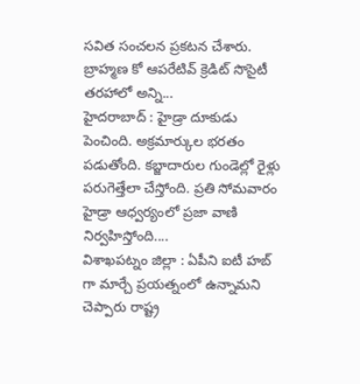సవిత సంచలన ప్రకటన చేశారు. బ్రాహ్మణ కో ఆపరేటివ్ క్రెడిట్ సొసైటీ తరహాలో అన్ని...
హైదరాబాద్ : హైడ్రా దూకుడు పెంచింది. అక్రమార్కుల భరతం పడుతోంది. కబ్జాదారుల గుండెల్లో రైళ్లు పరుగెత్తేలా చేస్తోంది. ప్రతి సోమవారం హైడ్రా ఆధ్వర్యంలో ప్రజా వాణి నిర్వహిస్తోంది....
విశాఖపట్నం జిల్లా : ఏపీని ఐటీ హబ్ గా మార్చే ప్రయత్నంలో ఉన్నామని చెప్పారు రాష్ట్ర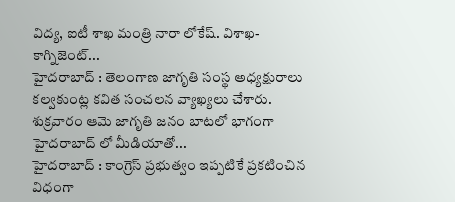విద్య, ఐటీ శాఖ మంత్రి నారా లోకేష్. విశాఖ- కాగ్నిజెంట్...
హైదరాబాద్ : తెలంగాణ జాగృతి సంస్థ అధ్యక్షురాలు కల్వకుంట్ల కవిత సంచలన వ్యాఖ్యలు చేశారు. శుక్రవారం ఆమె జాగృతి జనం బాటలో భాగంగా హైదరాబాద్ లో మీడియాతో...
హైదరాబాద్ : కాంగ్రెస్ ప్రభుత్వం ఇప్పటికే ప్రకటించిన విధంగా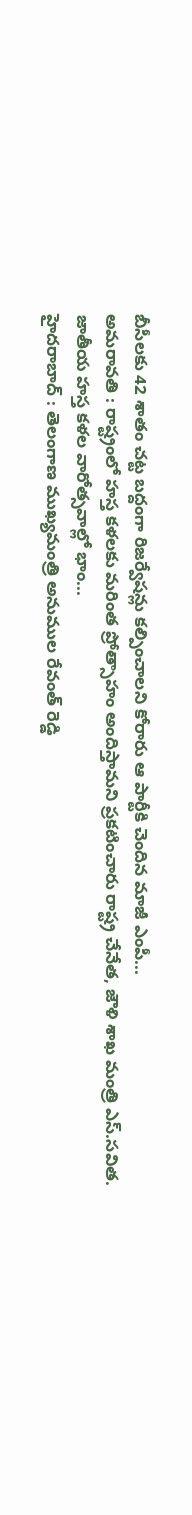బీసీలకు 42 శాతం చట్ట బద్దంగా రిజర్వేషన్లు కల్పించాలని కోరారు ఆ పార్టీకి చెందిన మాజీ ఎంపీ...
అమరావతి : రాష్ట్రంలో హస్త కళలకు మరింత ప్రోత్సాహం అందిస్తామని ప్రకటించారు రాష్ట్ర చేనేత, జౌళి శాఖ మంత్రి ఎస్.సవిత. జాతీయ హస్త కళల వారోత్సవాల్లో భాం...
హైదరాబాద్ : తెలంగాణ ముఖ్యమంత్రి అనుముల రేవంత్ రెడ్డి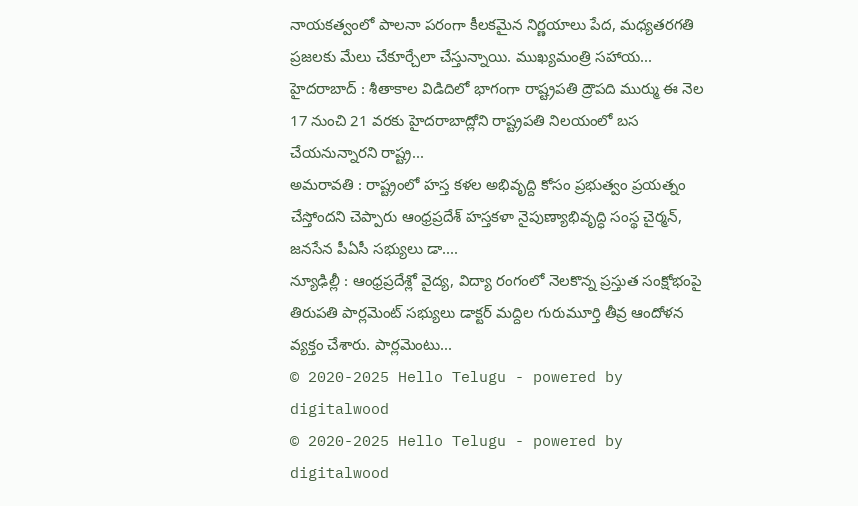నాయకత్వంలో పాలనా పరంగా కీలకమైన నిర్ణయాలు పేద, మధ్యతరగతి ప్రజలకు మేలు చేకూర్చేలా చేస్తున్నాయి. ముఖ్యమంత్రి సహాయ...
హైదరాబాద్ : శీతాకాల విడిదిలో భాగంగా రాష్ట్రపతి ద్రౌపది ముర్ము ఈ నెల 17 నుంచి 21 వరకు హైదరాబాద్లోని రాష్ట్రపతి నిలయంలో బస చేయనున్నారని రాష్ట్ర...
అమరావతి : రాష్ట్రంలో హస్త కళల అభివృద్ది కోసం ప్రభుత్వం ప్రయత్నం చేస్తోందని చెప్పారు ఆంధ్రప్రదేశ్ హస్తకళా నైపుణ్యాభివృద్ధి సంస్థ చైర్మన్, జనసేన పీఏసీ సభ్యులు డా....
న్యూఢిల్లీ : ఆంధ్రప్రదేశ్లో వైద్య, విద్యా రంగంలో నెలకొన్న ప్రస్తుత సంక్షోభంపై తిరుపతి పార్లమెంట్ సభ్యులు డాక్టర్ మద్దిల గురుమూర్తి తీవ్ర ఆందోళన వ్యక్తం చేశారు. పార్లమెంటు...
© 2020-2025 Hello Telugu - powered by digitalwood
© 2020-2025 Hello Telugu - powered by digitalwood